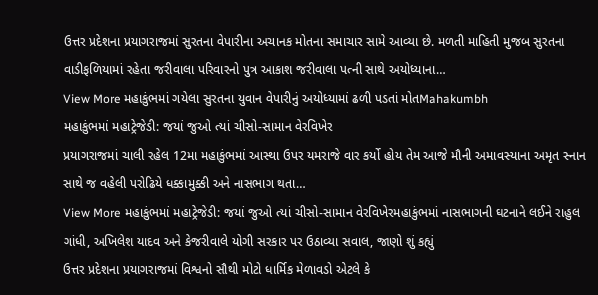ઉત્તર પ્રદેશના પ્રયાગરાજમાં સુરતના વેપારીના અચાનક મોતના સમાચાર સામે આવ્યા છે. મળતી માહિતી મુજબ સુરતના વાડીફળિયામાં રહેતા જરીવાલા પરિવારનો પુત્ર આકાશ જરીવાલા પત્ની સાથે અયોધ્યાના…
View More મહાકુંભમાં ગયેલા સુરતના યુવાન વેપારીનું અયોધ્યામાં ઢળી પડતાં મોતMahakumbh
મહાકુંભમાં મહાટ્રેજેડી: જયાં જુઓ ત્યાં ચીસો-સામાન વેરવિખેર
પ્રયાગરાજમાં ચાલી રહેલ 12મા મહાકુંભમાં આસ્થા ઉપર યમરાજે વાર કર્યો હોય તેમ આજે મૌની અમાવસ્યાના અમૃત સ્નાન સાથે જ વહેલી પરોઢિયે ધક્કામુક્કી અને નાસભાગ થતા…
View More મહાકુંભમાં મહાટ્રેજેડી: જયાં જુઓ ત્યાં ચીસો-સામાન વેરવિખેરમહાકુંભમાં નાસભાગની ઘટનાને લઈને રાહુલ ગાંધી, અખિલેશ યાદવ અને કેજરીવાલે યોગી સરકાર પર ઉઠાવ્યા સવાલ, જાણો શું કહ્યું
ઉત્તર પ્રદેશના પ્રયાગરાજમાં વિશ્વનો સૌથી મોટો ધાર્મિક મેળાવડો એટલે કે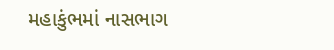મહાકુંભમાં નાસભાગ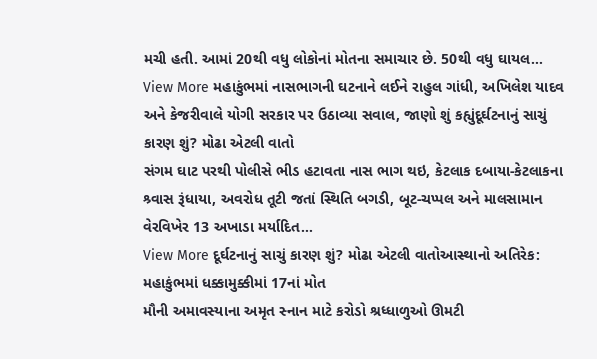મચી હતી. આમાં 20થી વધુ લોકોનાં મોતના સમાચાર છે. 50થી વધુ ઘાયલ…
View More મહાકુંભમાં નાસભાગની ઘટનાને લઈને રાહુલ ગાંધી, અખિલેશ યાદવ અને કેજરીવાલે યોગી સરકાર પર ઉઠાવ્યા સવાલ, જાણો શું કહ્યુંદૂર્ઘટનાનું સાચું કારણ શું? મોઢા એટલી વાતો
સંગમ ઘાટ પરથી પોલીસે ભીડ હટાવતા નાસ ભાગ થઇ, કેટલાક દબાયા-કેટલાકના શ્ર્વાસ રૂંધાયા, અવરોધ તૂટી જતાં સ્થિતિ બગડી, બૂટ-ચપ્પલ અને માલસામાન વેરવિખેર 13 અખાડા મર્યાદિત…
View More દૂર્ઘટનાનું સાચું કારણ શું? મોઢા એટલી વાતોઆસ્થાનો અતિરેક: મહાકુંભમાં ધક્કામુક્કીમાં 17નાં મોત
મૌની અમાવસ્યાના અમૃત સ્નાન માટે કરોડો શ્રધ્ધાળુઓ ઊમટી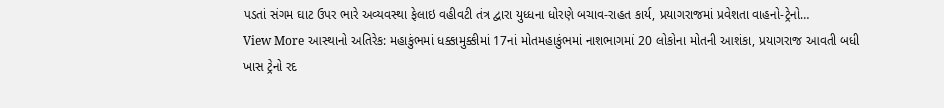પડતાં સંગમ ઘાટ ઉપર ભારે અવ્યવસ્થા ફેલાઇ વહીવટી તંત્ર દ્વારા યુધ્ધના ધોરણે બચાવ-રાહત કાર્ય, પ્રયાગરાજમાં પ્રવેશતા વાહનો-ટ્રેનો…
View More આસ્થાનો અતિરેક: મહાકુંભમાં ધક્કામુક્કીમાં 17નાં મોતમહાકુંભમાં નાશભાગમાં 20 લોકોના મોતની આશંકા, પ્રયાગરાજ આવતી બધી ખાસ ટ્રેનો રદ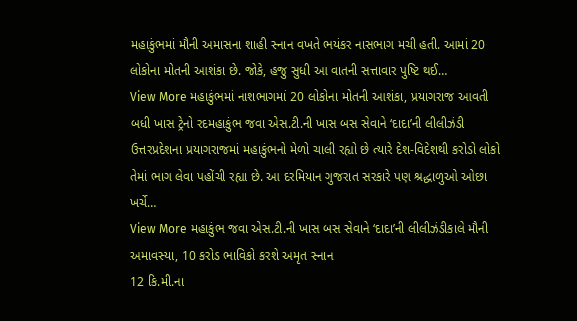મહાકુંભમાં મૌની અમાસના શાહી સ્નાન વખતે ભયંકર નાસભાગ મચી હતી. આમાં 20 લોકોના મોતની આશંકા છે. જોકે, હજુ સુધી આ વાતની સત્તાવાર પુષ્ટિ થઈ…
View More મહાકુંભમાં નાશભાગમાં 20 લોકોના મોતની આશંકા, પ્રયાગરાજ આવતી બધી ખાસ ટ્રેનો રદમહાકુંભ જવા એસ.ટી.ની ખાસ બસ સેવાને ‘દાદા’ની લીલીઝંડી
ઉત્તરપ્રદેશના પ્રયાગરાજમાં મહાકુંભનો મેળો ચાલી રહ્યો છે ત્યારે દેશ-વિદેશથી કરોડો લોકો તેમાં ભાગ લેવા પહોંચી રહ્યા છે. આ દરમિયાન ગુજરાત સરકારે પણ શ્રદ્ધાળુઓ ઓછા ખર્ચે…
View More મહાકુંભ જવા એસ.ટી.ની ખાસ બસ સેવાને ‘દાદા’ની લીલીઝંડીકાલે મૌની અમાવસ્યા, 10 કરોડ ભાવિકો કરશે અમૃત સ્નાન
12 કિ.મી.ના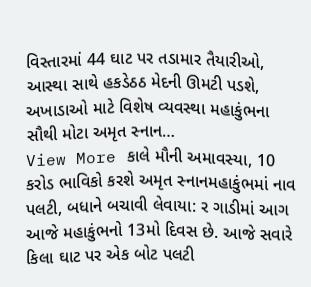વિસ્તારમાં 44 ઘાટ પર તડામાર તૈયારીઓ, આસ્થા સાથે હકડેઠઠ મેદની ઊમટી પડશે, અખાડાઓ માટે વિશેષ વ્યવસ્થા મહાકુંભના સૌથી મોટા અમૃત સ્નાન…
View More કાલે મૌની અમાવસ્યા, 10 કરોડ ભાવિકો કરશે અમૃત સ્નાનમહાકુંભમાં નાવ પલટી, બધાને બચાવી લેવાયા: ર ગાડીમાં આગ
આજે મહાકુંભનો 13મો દિવસ છે. આજે સવારે કિલા ઘાટ પર એક બોટ પલટી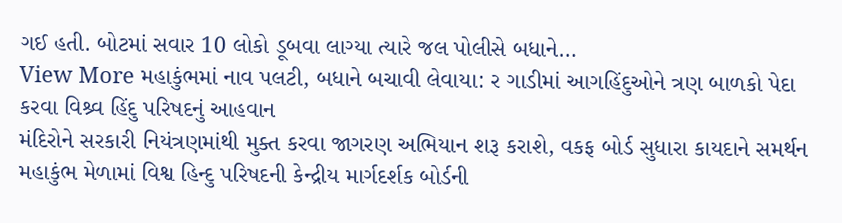ગઈ હતી. બોટમાં સવાર 10 લોકો ડૂબવા લાગ્યા ત્યારે જલ પોલીસે બધાને…
View More મહાકુંભમાં નાવ પલટી, બધાને બચાવી લેવાયા: ર ગાડીમાં આગહિંદુઓને ત્રણ બાળકો પેદા કરવા વિશ્ર્વ હિંદુ પરિષદનું આહવાન
મંદિરોને સરકારી નિયંત્રણમાંથી મુક્ત કરવા જાગરણ અભિયાન શરૂ કરાશે, વકફ બોર્ડ સુધારા કાયદાને સમર્થન મહાકુંભ મેળામાં વિશ્વ હિન્દુ પરિષદની કેન્દ્રીય માર્ગદર્શક બોર્ડની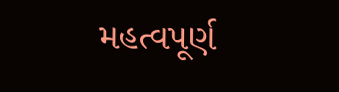મહત્વપૂર્ણ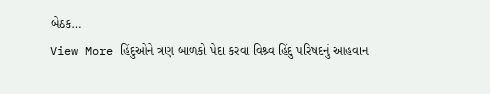બેઠક…
View More હિંદુઓને ત્રણ બાળકો પેદા કરવા વિશ્ર્વ હિંદુ પરિષદનું આહવાન